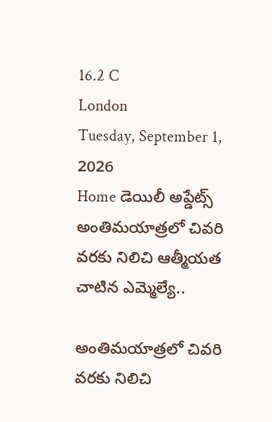16.2 C
London
Tuesday, September 1, 2026
Home డెయిలీ అప్డేట్స్ అంతిమయాత్రలో చివరి వరకు నిలిచి ఆత్మీయత చాటిన ఎమ్మెల్యే..

అంతిమయాత్రలో చివరి వరకు నిలిచి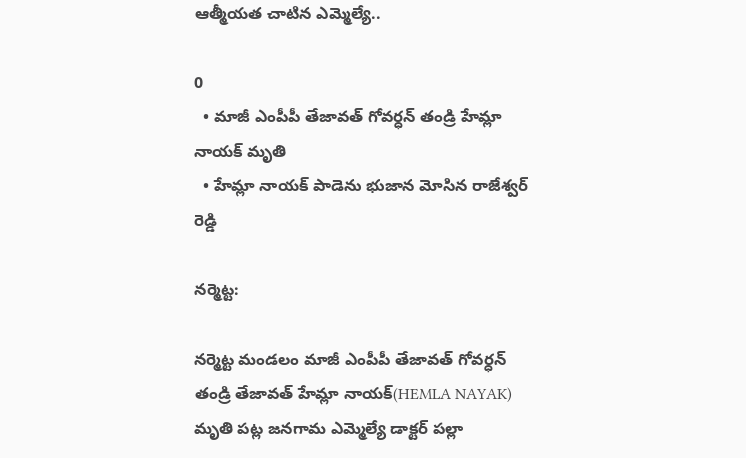ఆత్మీయత చాటిన ఎమ్మెల్యే..

0
  • మాజీ ఎంపీపీ తేజావత్ గోవర్ధన్ తండ్రి హేమ్లా నాయక్ మృతి
  • హేమ్లా నాయక్ పాడెను భుజాన మోసిన రాజేశ్వర్ రెడ్డి

నర్మెట్ట:

నర్మెట్ట మండలం మాజీ ఎంపీపీ తేజావత్ గోవర్ధన్ తండ్రి తేజావత్ హేమ్లా నాయక్(HEMLA NAYAK) మృతి పట్ల జనగామ ఎమ్మెల్యే డాక్టర్ పల్లా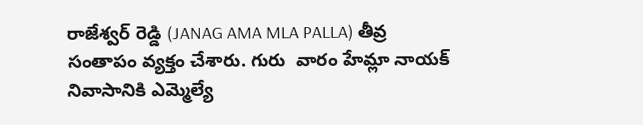రాజేశ్వర్ రెడ్డి (JANAG AMA MLA PALLA) తీవ్ర సంతాపం వ్యక్తం చేశారు. గురు  వారం హేమ్లా నాయక్ నివాసానికి ఎమ్మెల్యే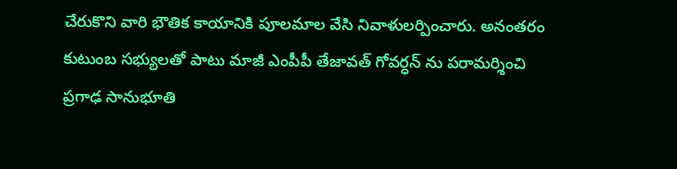చేరుకొని వారి భౌతిక కాయానికి పూలమాల వేసి నివాళులర్పించారు. అనంతరం కుటుంబ సభ్యులతో పాటు మాజీ ఎంపీపీ తేజావత్ గోవర్ధన్ ను పరామర్శించి ప్రగాఢ సానుభూతి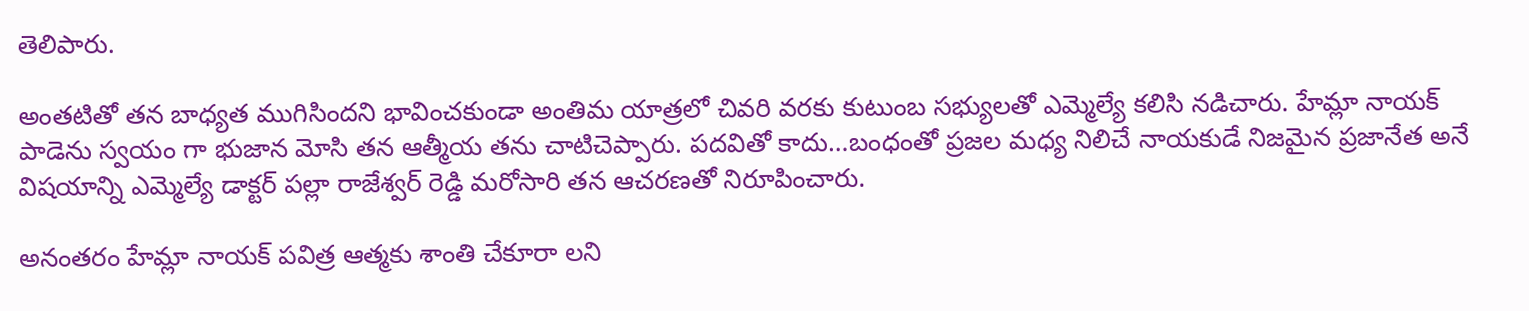తెలిపారు.

అంతటితో తన బాధ్యత ముగిసిందని భావించకుండా అంతిమ యాత్రలో చివరి వరకు కుటుంబ సభ్యులతో ఎమ్మెల్యే కలిసి నడిచారు. హేమ్లా నాయక్ పాడెను స్వయం గా భుజాన మోసి తన ఆత్మీయ తను చాటిచెప్పారు. పదవితో కాదు…బంధంతో ప్రజల మధ్య నిలిచే నాయకుడే నిజమైన ప్రజానేత అనే విషయాన్ని ఎమ్మెల్యే డాక్టర్ పల్లా రాజేశ్వర్ రెడ్డి మరోసారి తన ఆచరణతో నిరూపించారు.

అనంతరం హేమ్లా నాయక్ పవిత్ర ఆత్మకు శాంతి చేకూరా లని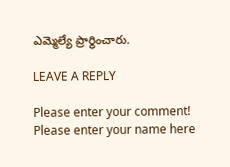ఎమ్మెల్యే ప్రార్థించారు.

LEAVE A REPLY

Please enter your comment!
Please enter your name here